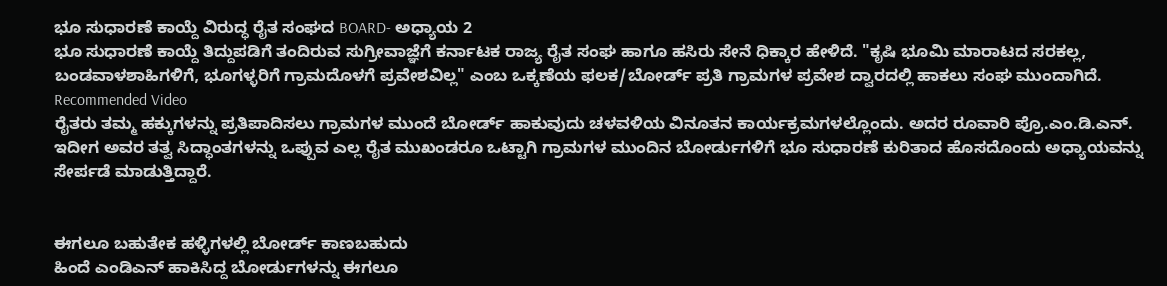ಭೂ ಸುಧಾರಣೆ ಕಾಯ್ದೆ ವಿರುದ್ಧ ರೈತ ಸಂಘದ BOARD- ಅಧ್ಯಾಯ 2
ಭೂ ಸುಧಾರಣೆ ಕಾಯ್ದೆ ತಿದ್ದುಪಡಿಗೆ ತಂದಿರುವ ಸುಗ್ರೀವಾಜ್ಞೆಗೆ ಕರ್ನಾಟಕ ರಾಜ್ಯ ರೈತ ಸಂಘ ಹಾಗೂ ಹಸಿರು ಸೇನೆ ಧಿಕ್ಕಾರ ಹೇಳಿದೆ. "ಕೃಷಿ ಭೂಮಿ ಮಾರಾಟದ ಸರಕಲ್ಲ, ಬಂಡವಾಳಶಾಹಿಗಳಿಗೆ, ಭೂಗಳ್ಳರಿಗೆ ಗ್ರಾಮದೊಳಗೆ ಪ್ರವೇಶವಿಲ್ಲ" ಎಂಬ ಒಕ್ಕಣೆಯ ಫಲಕ/ಬೋರ್ಡ್ ಪ್ರತಿ ಗ್ರಾಮಗಳ ಪ್ರವೇಶ ದ್ವಾರದಲ್ಲಿ ಹಾಕಲು ಸಂಘ ಮುಂದಾಗಿದೆ.
Recommended Video
ರೈತರು ತಮ್ಮ ಹಕ್ಕುಗಳನ್ನು ಪ್ರತಿಪಾದಿಸಲು ಗ್ರಾಮಗಳ ಮುಂದೆ ಬೋರ್ಡ್ ಹಾಕುವುದು ಚಳವಳಿಯ ವಿನೂತನ ಕಾರ್ಯಕ್ರಮಗಳಲ್ಲೊಂದು. ಅದರ ರೂವಾರಿ ಪ್ರೊ.ಎಂ.ಡಿ.ಎನ್. ಇದೀಗ ಅವರ ತತ್ವ ಸಿದ್ಧಾಂತಗಳನ್ನು ಒಪ್ಪುವ ಎಲ್ಲ ರೈತ ಮುಖಂಡರೂ ಒಟ್ಟಾಗಿ ಗ್ರಾಮಗಳ ಮುಂದಿನ ಬೋರ್ಡುಗಳಿಗೆ ಭೂ ಸುಧಾರಣೆ ಕುರಿತಾದ ಹೊಸದೊಂದು ಅಧ್ಯಾಯವನ್ನು ಸೇರ್ಪಡೆ ಮಾಡುತ್ತಿದ್ದಾರೆ.


ಈಗಲೂ ಬಹುತೇಕ ಹಳ್ಳಿಗಳಲ್ಲಿ ಬೋರ್ಡ್ ಕಾಣಬಹುದು
ಹಿಂದೆ ಎಂಡಿಎನ್ ಹಾಕಿಸಿದ್ದ ಬೋರ್ಡುಗಳನ್ನು ಈಗಲೂ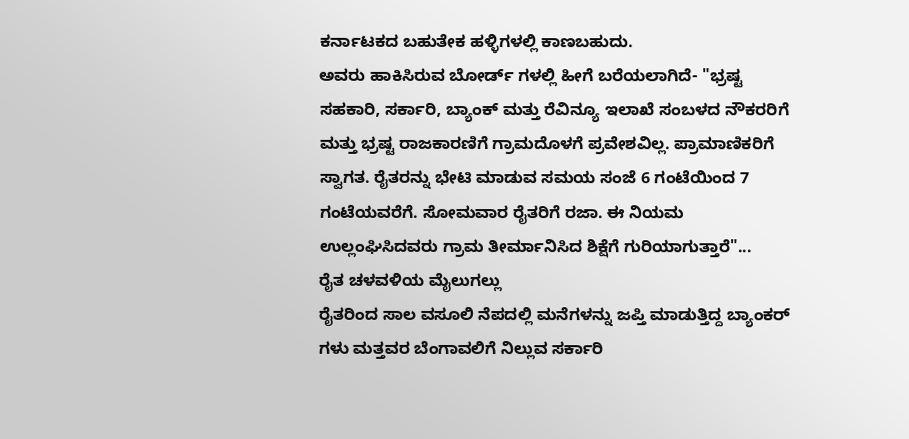ಕರ್ನಾಟಕದ ಬಹುತೇಕ ಹಳ್ಳಿಗಳಲ್ಲಿ ಕಾಣಬಹುದು.
ಅವರು ಹಾಕಿಸಿರುವ ಬೋರ್ಡ್ ಗಳಲ್ಲಿ ಹೀಗೆ ಬರೆಯಲಾಗಿದೆ- "ಭ್ರಷ್ಟ ಸಹಕಾರಿ, ಸರ್ಕಾರಿ, ಬ್ಯಾಂಕ್ ಮತ್ತು ರೆವಿನ್ಯೂ ಇಲಾಖೆ ಸಂಬಳದ ನೌಕರರಿಗೆ ಮತ್ತು ಭ್ರಷ್ಟ ರಾಜಕಾರಣಿಗೆ ಗ್ರಾಮದೊಳಗೆ ಪ್ರವೇಶವಿಲ್ಲ. ಪ್ರಾಮಾಣಿಕರಿಗೆ ಸ್ವಾಗತ. ರೈತರನ್ನು ಭೇಟಿ ಮಾಡುವ ಸಮಯ ಸಂಜೆ 6 ಗಂಟೆಯಿಂದ 7 ಗಂಟೆಯವರೆಗೆ. ಸೋಮವಾರ ರೈತರಿಗೆ ರಜಾ. ಈ ನಿಯಮ ಉಲ್ಲಂಘಿಸಿದವರು ಗ್ರಾಮ ತೀರ್ಮಾನಿಸಿದ ಶಿಕ್ಷೆಗೆ ಗುರಿಯಾಗುತ್ತಾರೆ"...
ರೈತ ಚಳವಳಿಯ ಮೈಲುಗಲ್ಲು
ರೈತರಿಂದ ಸಾಲ ವಸೂಲಿ ನೆಪದಲ್ಲಿ ಮನೆಗಳನ್ನು ಜಪ್ತಿ ಮಾಡುತ್ತಿದ್ದ ಬ್ಯಾಂಕರ್ ಗಳು ಮತ್ತವರ ಬೆಂಗಾವಲಿಗೆ ನಿಲ್ಲುವ ಸರ್ಕಾರಿ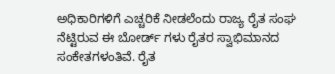ಅಧಿಕಾರಿಗಳಿಗೆ ಎಚ್ಚರಿಕೆ ನೀಡಲೆಂದು ರಾಜ್ಯ ರೈತ ಸಂಘ ನೆಟ್ಟಿರುವ ಈ ಬೋರ್ಡ್ ಗಳು ರೈತರ ಸ್ವಾಭಿಮಾನದ ಸಂಕೇತಗಳಂತಿವೆ. ರೈತ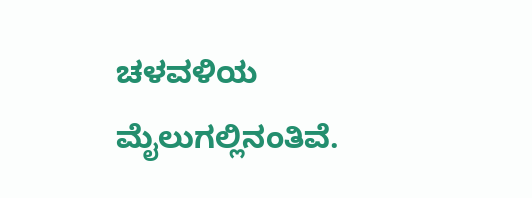ಚಳವಳಿಯ ಮೈಲುಗಲ್ಲಿನಂತಿವೆ.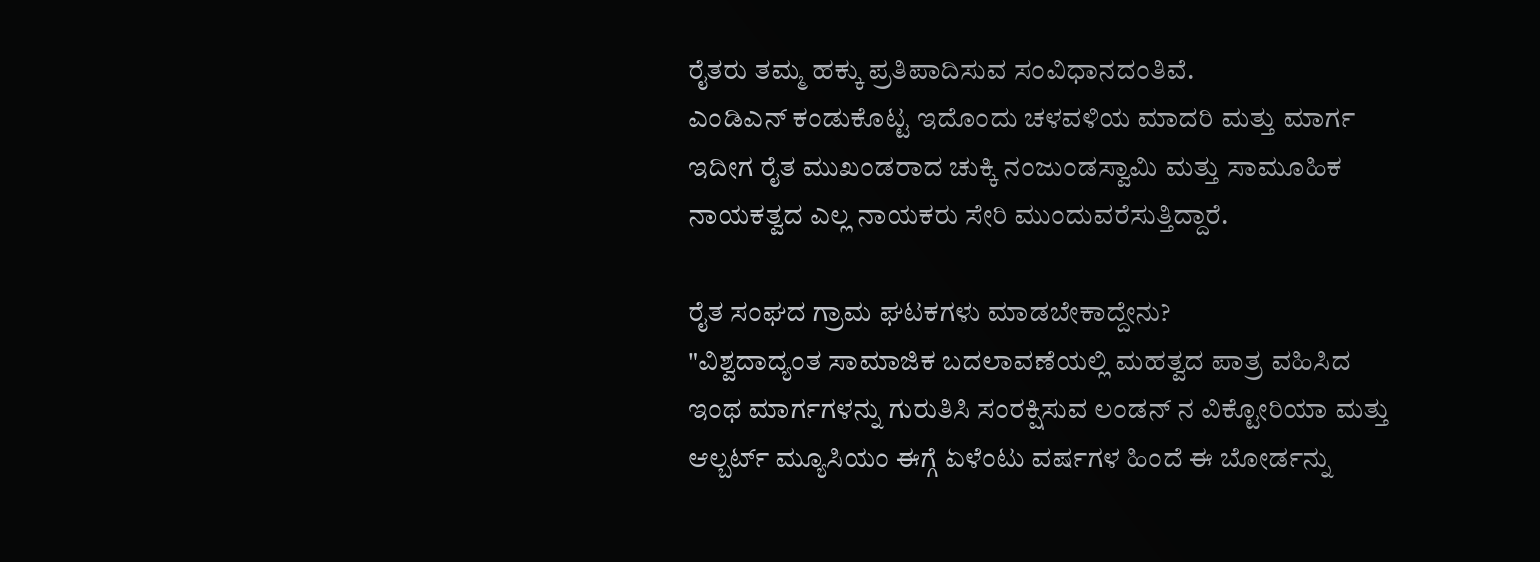ರೈತರು ತಮ್ಮ ಹಕ್ಕು ಪ್ರತಿಪಾದಿಸುವ ಸಂವಿಧಾನದಂತಿವೆ.
ಎಂಡಿಎನ್ ಕಂಡುಕೊಟ್ಟ ಇದೊಂದು ಚಳವಳಿಯ ಮಾದರಿ ಮತ್ತು ಮಾರ್ಗ ಇದೀಗ ರೈತ ಮುಖಂಡರಾದ ಚುಕ್ಕಿ ನಂಜುಂಡಸ್ವಾಮಿ ಮತ್ತು ಸಾಮೂಹಿಕ ನಾಯಕತ್ವದ ಎಲ್ಲ ನಾಯಕರು ಸೇರಿ ಮುಂದುವರೆಸುತ್ತಿದ್ದಾರೆ.

ರೈತ ಸಂಘದ ಗ್ರಾಮ ಘಟಕಗಳು ಮಾಡಬೇಕಾದ್ದೇನು?
"ವಿಶ್ವದಾದ್ಯಂತ ಸಾಮಾಜಿಕ ಬದಲಾವಣೆಯಲ್ಲಿ ಮಹತ್ವದ ಪಾತ್ರ ವಹಿಸಿದ ಇಂಥ ಮಾರ್ಗಗಳನ್ನು ಗುರುತಿಸಿ ಸಂರಕ್ಷಿಸುವ ಲಂಡನ್ ನ ವಿಕ್ಟೋರಿಯಾ ಮತ್ತು ಆಲ್ಬರ್ಟ್ ಮ್ಯೂಸಿಯಂ ಈಗ್ಗೆ ಏಳೆಂಟು ವರ್ಷಗಳ ಹಿಂದೆ ಈ ಬೋರ್ಡನ್ನು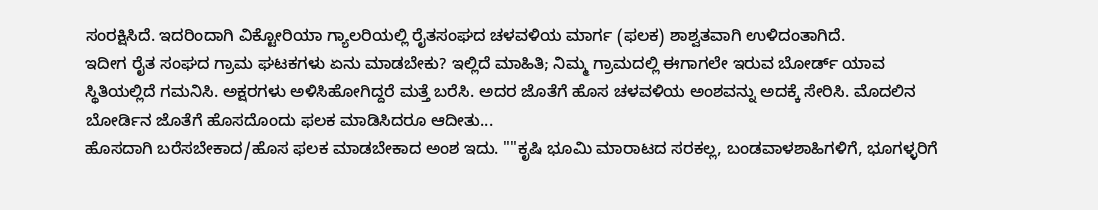ಸಂರಕ್ಷಿಸಿದೆ. ಇದರಿಂದಾಗಿ ವಿಕ್ಟೋರಿಯಾ ಗ್ಯಾಲರಿಯಲ್ಲಿ ರೈತಸಂಘದ ಚಳವಳಿಯ ಮಾರ್ಗ (ಫಲಕ) ಶಾಶ್ವತವಾಗಿ ಉಳಿದಂತಾಗಿದೆ.
ಇದೀಗ ರೈತ ಸಂಘದ ಗ್ರಾಮ ಘಟಕಗಳು ಏನು ಮಾಡಬೇಕು? ಇಲ್ಲಿದೆ ಮಾಹಿತಿ; ನಿಮ್ಮ ಗ್ರಾಮದಲ್ಲಿ ಈಗಾಗಲೇ ಇರುವ ಬೋರ್ಡ್ ಯಾವ ಸ್ಥಿತಿಯಲ್ಲಿದೆ ಗಮನಿಸಿ. ಅಕ್ಷರಗಳು ಅಳಿಸಿಹೋಗಿದ್ದರೆ ಮತ್ತೆ ಬರೆಸಿ. ಅದರ ಜೊತೆಗೆ ಹೊಸ ಚಳವಳಿಯ ಅಂಶವನ್ನು ಅದಕ್ಕೆ ಸೇರಿಸಿ. ಮೊದಲಿನ ಬೋರ್ಡಿನ ಜೊತೆಗೆ ಹೊಸದೊಂದು ಫಲಕ ಮಾಡಿಸಿದರೂ ಆದೀತು...
ಹೊಸದಾಗಿ ಬರೆಸಬೇಕಾದ/ಹೊಸ ಫಲಕ ಮಾಡಬೇಕಾದ ಅಂಶ ಇದು. ""ಕೃಷಿ ಭೂಮಿ ಮಾರಾಟದ ಸರಕಲ್ಲ, ಬಂಡವಾಳಶಾಹಿಗಳಿಗೆ, ಭೂಗಳ್ಳರಿಗೆ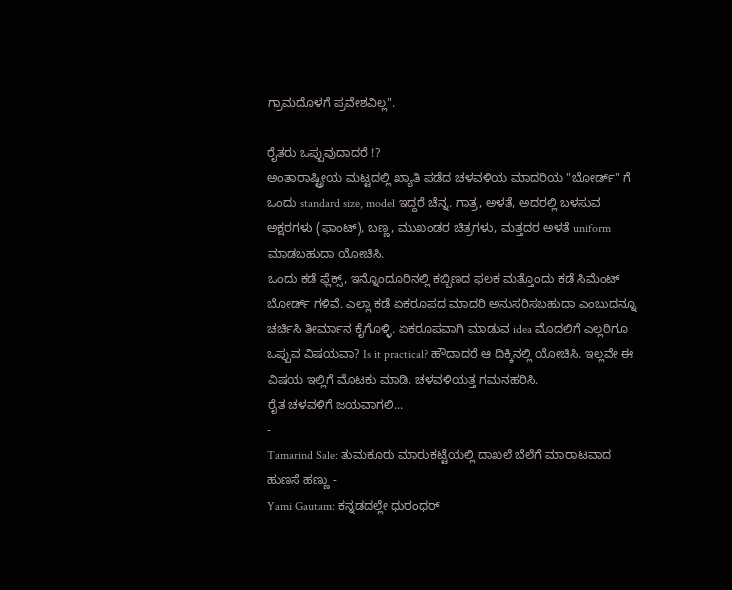ಗ್ರಾಮದೊಳಗೆ ಪ್ರವೇಶವಿಲ್ಲ".

ರೈತರು ಒಪ್ಪುವುದಾದರೆ !?
ಅಂತಾರಾಷ್ಟ್ರೀಯ ಮಟ್ಟದಲ್ಲಿ ಖ್ಯಾತಿ ಪಡೆದ ಚಳವಳಿಯ ಮಾದರಿಯ "ಬೋರ್ಡ್" ಗೆ ಒಂದು standard size, model ಇದ್ದರೆ ಚೆನ್ನ. ಗಾತ್ರ, ಅಳತೆ, ಅದರಲ್ಲಿ ಬಳಸುವ ಅಕ್ಷರಗಳು (ಫಾಂಟ್), ಬಣ್ಣ, ಮುಖಂಡರ ಚಿತ್ರಗಳು, ಮತ್ತದರ ಅಳತೆ uniform ಮಾಡಬಹುದಾ ಯೋಚಿಸಿ.
ಒಂದು ಕಡೆ ಫ್ಲೆಕ್ಸ್, ಇನ್ನೊಂದೂರಿನಲ್ಲಿ ಕಬ್ಬಿಣದ ಫಲಕ ಮತ್ತೊಂದು ಕಡೆ ಸಿಮೆಂಟ್ ಬೋರ್ಡ್ ಗಳಿವೆ. ಎಲ್ಲಾ ಕಡೆ ಏಕರೂಪದ ಮಾದರಿ ಅನುಸರಿಸಬಹುದಾ ಎಂಬುದನ್ನೂ ಚರ್ಚಿಸಿ ತೀರ್ಮಾನ ಕೈಗೊಳ್ಳಿ. ಏಕರೂಪವಾಗಿ ಮಾಡುವ idea ಮೊದಲಿಗೆ ಎಲ್ಲರಿಗೂ ಒಪ್ಪುವ ವಿಷಯವಾ? Is it practical? ಹೌದಾದರೆ ಆ ದಿಕ್ಕಿನಲ್ಲಿ ಯೋಚಿಸಿ. ಇಲ್ಲವೇ ಈ ವಿಷಯ ಇಲ್ಲಿಗೆ ಮೊಟಕು ಮಾಡಿ. ಚಳವಳಿಯತ್ತ ಗಮನಹರಿಸಿ.
ರೈತ ಚಳವಳಿಗೆ ಜಯವಾಗಲಿ...
-
Tamarind Sale: ತುಮಕೂರು ಮಾರುಕಟ್ಟೆಯಲ್ಲಿ ದಾಖಲೆ ಬೆಲೆಗೆ ಮಾರಾಟವಾದ ಹುಣಸೆ ಹಣ್ಣು -
Yami Gautam: ಕನ್ನಡದಲ್ಲೇ ಧುರಂಧರ್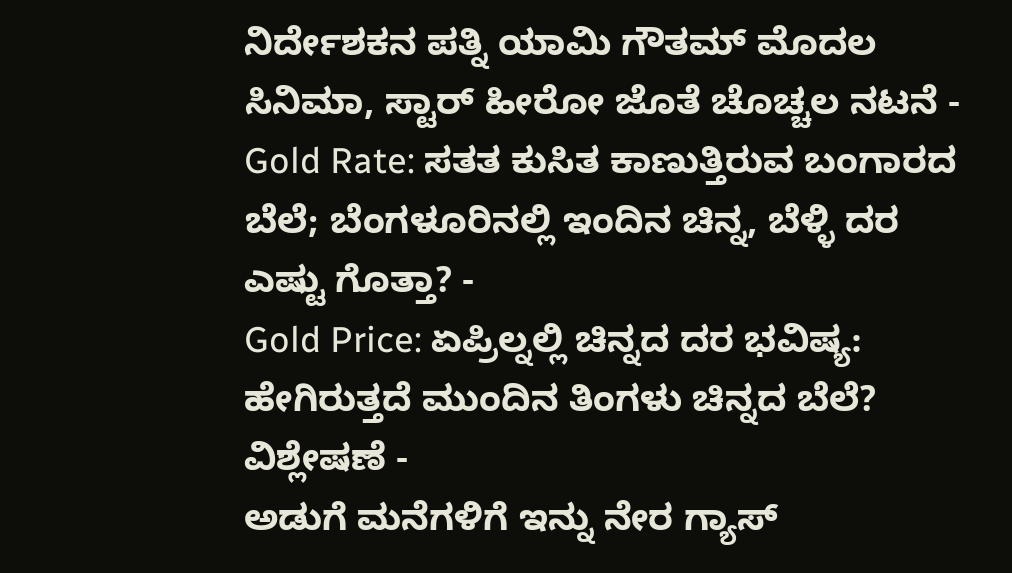ನಿರ್ದೇಶಕನ ಪತ್ನಿ ಯಾಮಿ ಗೌತಮ್ ಮೊದಲ ಸಿನಿಮಾ, ಸ್ಟಾರ್ ಹೀರೋ ಜೊತೆ ಚೊಚ್ಚಲ ನಟನೆ -
Gold Rate: ಸತತ ಕುಸಿತ ಕಾಣುತ್ತಿರುವ ಬಂಗಾರದ ಬೆಲೆ; ಬೆಂಗಳೂರಿನಲ್ಲಿ ಇಂದಿನ ಚಿನ್ನ, ಬೆಳ್ಳಿ ದರ ಎಷ್ಟು ಗೊತ್ತಾ? -
Gold Price: ಏಪ್ರಿಲ್ನಲ್ಲಿ ಚಿನ್ನದ ದರ ಭವಿಷ್ಯ: ಹೇಗಿರುತ್ತದೆ ಮುಂದಿನ ತಿಂಗಳು ಚಿನ್ನದ ಬೆಲೆ? ವಿಶ್ಲೇಷಣೆ -
ಅಡುಗೆ ಮನೆಗಳಿಗೆ ಇನ್ನು ನೇರ ಗ್ಯಾಸ್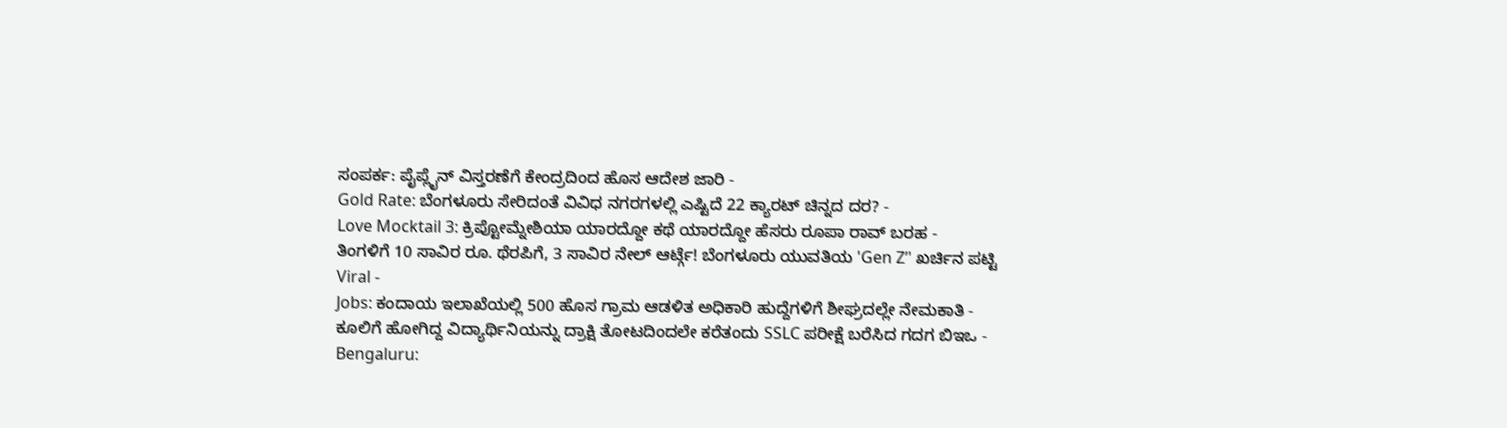ಸಂಪರ್ಕ: ಪೈಪ್ಲೈನ್ ವಿಸ್ತರಣೆಗೆ ಕೇಂದ್ರದಿಂದ ಹೊಸ ಆದೇಶ ಜಾರಿ -
Gold Rate: ಬೆಂಗಳೂರು ಸೇರಿದಂತೆ ವಿವಿಧ ನಗರಗಳಲ್ಲಿ ಎಷ್ಟಿದೆ 22 ಕ್ಯಾರಟ್ ಚಿನ್ನದ ದರ? -
Love Mocktail 3: ಕ್ರಿಪ್ಟೋಮ್ನೇಶಿಯಾ ಯಾರದ್ದೋ ಕಥೆ ಯಾರದ್ದೋ ಹೆಸರು ರೂಪಾ ರಾವ್ ಬರಹ -
ತಿಂಗಳಿಗೆ 10 ಸಾವಿರ ರೂ. ಥೆರಪಿಗೆ, 3 ಸಾವಿರ ನೇಲ್ ಆರ್ಟ್ಗೆ! ಬೆಂಗಳೂರು ಯುವತಿಯ 'Gen Z’' ಖರ್ಚಿನ ಪಟ್ಟಿ Viral -
Jobs: ಕಂದಾಯ ಇಲಾಖೆಯಲ್ಲಿ 500 ಹೊಸ ಗ್ರಾಮ ಆಡಳಿತ ಅಧಿಕಾರಿ ಹುದ್ದೆಗಳಿಗೆ ಶೀಘ್ರದಲ್ಲೇ ನೇಮಕಾತಿ -
ಕೂಲಿಗೆ ಹೋಗಿದ್ದ ವಿದ್ಯಾರ್ಥಿನಿಯನ್ನು ದ್ರಾಕ್ಷಿ ತೋಟದಿಂದಲೇ ಕರೆತಂದು SSLC ಪರೀಕ್ಷೆ ಬರೆಸಿದ ಗದಗ ಬಿಇಒ -
Bengaluru: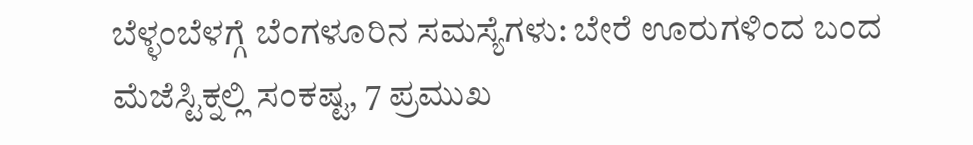ಬೆಳ್ಳಂಬೆಳಗ್ಗೆ ಬೆಂಗಳೂರಿನ ಸಮಸ್ಯೆಗಳು: ಬೇರೆ ಊರುಗಳಿಂದ ಬಂದ ಮೆಜೆಸ್ಟಿಕ್ನಲ್ಲಿ ಸಂಕಷ್ಟ, 7 ಪ್ರಮುಖ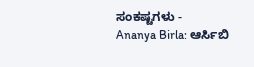ಸಂಕಷ್ಟಗಳು -
Ananya Birla: ಆರ್ಸಿಬಿ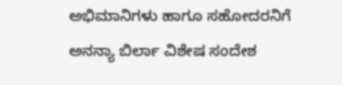ಅಭಿಮಾನಿಗಳು ಹಾಗೂ ಸಹೋದರನಿಗೆ ಅನನ್ಯಾ ಬಿರ್ಲಾ ವಿಶೇಷ ಸಂದೇಶ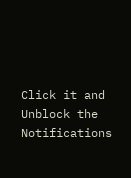Click it and Unblock the Notifications